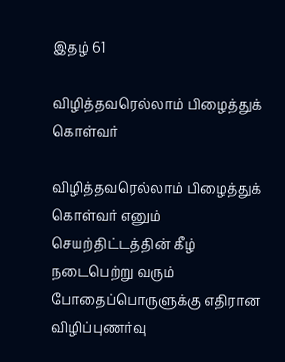இதழ் 61

விழித்தவரெல்லாம் பிழைத்துக் கொள்வர்

விழித்தவரெல்லாம் பிழைத்துக் கொள்வர் எனும் செயற்திட்டத்தின் கீழ் நடைபெற்று வரும் போதைப்பொருளுக்கு எதிரான விழிப்புணர்வு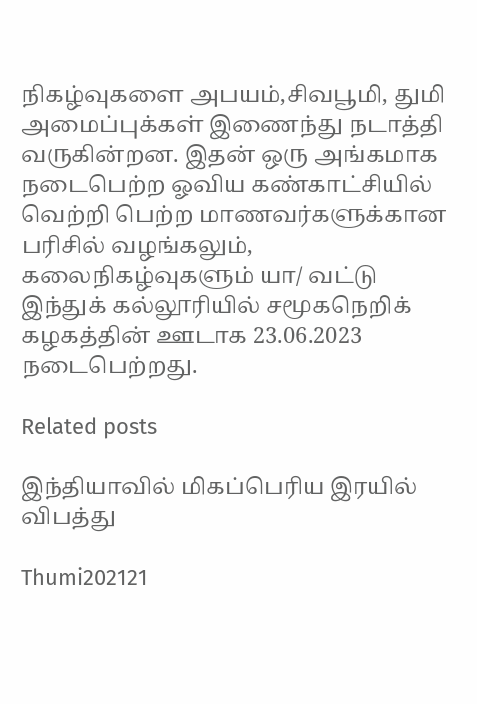நிகழ்வுகளை அபயம்,சிவபூமி, துமி அமைப்புக்கள் இணைந்து நடாத்தி வருகின்றன. இதன் ஒரு அங்கமாக நடைபெற்ற ஓவிய கண்காட்சியில் வெற்றி பெற்ற மாணவர்களுக்கான பரிசில் வழங்கலும், கலைநிகழ்வுகளும் யா/ வட்டு இந்துக் கல்லூரியில் சமூகநெறிக் கழகத்தின் ஊடாக 23.06.2023 நடைபெற்றது.

Related posts

இந்தியாவில் மிகப்பெரிய இரயில் விபத்து

Thumi202121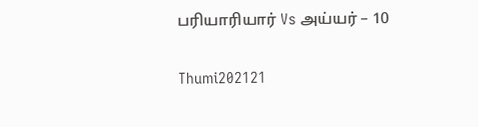பரியாரியார் Vs அய்யர் – 10

Thumi202121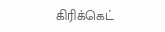கிரிக்கெட்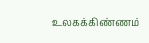உலகக்கிண்ணம்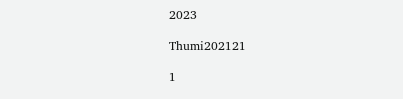2023

Thumi202121

1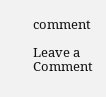comment

Leave a Comment